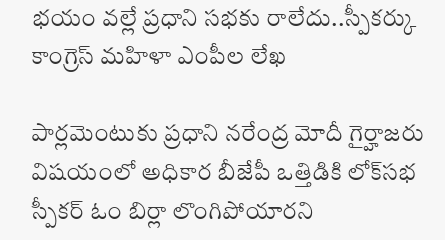భయం వల్లే ప్రధాని సభకు రాలేదు..స్పీకర్కు కాంగ్రెస్ మహిళా ఎంపీల లేఖ

పార్లమెంటుకు ప్రధాని నరేంద్ర మోదీ గైర్హాజరు విషయంలో అధికార బీజేపీ ఒత్తిడికి లోక్‌‌సభ స్పీకర్ ఓం బిర్లా లొంగిపోయారని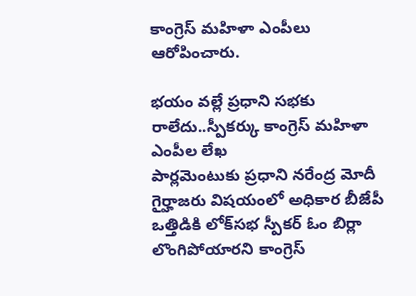కాంగ్రెస్ మహిళా ఎంపీలు ఆరోపించారు.

భయం వల్లే ప్రధాని సభకు రాలేదు..స్పీకర్కు కాంగ్రెస్ మహిళా ఎంపీల లేఖ
పార్లమెంటుకు ప్రధాని నరేంద్ర మోదీ గైర్హాజరు విషయంలో అధికార బీజేపీ ఒత్తిడికి లోక్‌‌సభ స్పీకర్ ఓం బిర్లా లొంగిపోయారని కాంగ్రెస్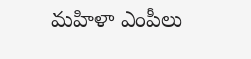మహిళా ఎంపీలు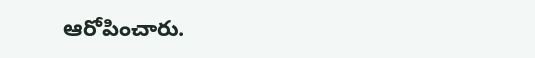ఆరోపించారు.